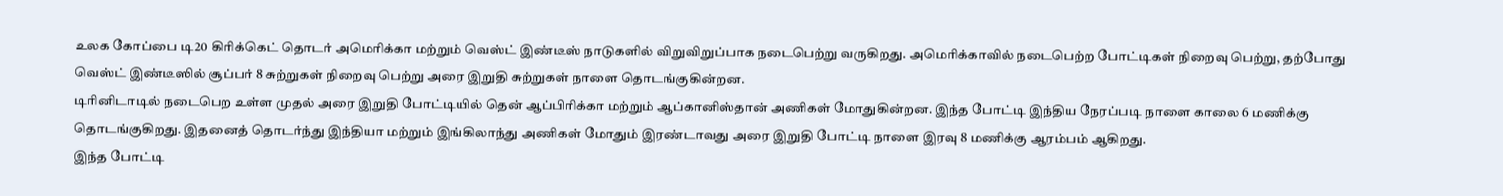உலக கோப்பை டி20 கிரிக்கெட் தொடர் அமெரிக்கா மற்றும் வெஸ்ட் இண்டீஸ் நாடுகளில் விறுவிறுப்பாக நடைபெற்று வருகிறது. அமெரிக்காவில் நடைபெற்ற போட்டிகள் நிறைவு பெற்று, தற்போது வெஸ்ட் இண்டீஸில் சூப்பர் 8 சுற்றுகள் நிறைவு பெற்று அரை இறுதி சுற்றுகள் நாளை தொடங்குகின்றன.
டிரினிடாடில் நடைபெற உள்ள முதல் அரை இறுதி போட்டியில் தென் ஆப்பிரிக்கா மற்றும் ஆப்கானிஸ்தான் அணிகள் மோதுகின்றன. இந்த போட்டி இந்திய நேரப்படி நாளை காலை 6 மணிக்கு தொடங்குகிறது. இதனைத் தொடர்ந்து இந்தியா மற்றும் இங்கிலாந்து அணிகள் மோதும் இரண்டாவது அரை இறுதி போட்டி நாளை இரவு 8 மணிக்கு ஆரம்பம் ஆகிறது.
இந்த போட்டி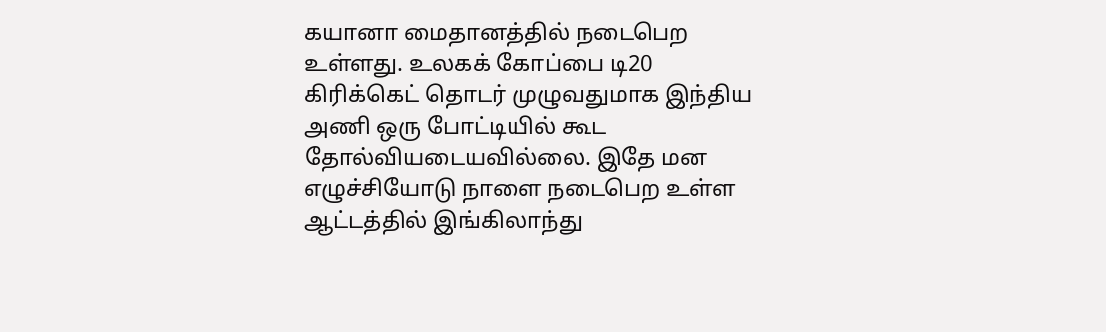கயானா மைதானத்தில் நடைபெற உள்ளது. உலகக் கோப்பை டி20 கிரிக்கெட் தொடர் முழுவதுமாக இந்திய அணி ஒரு போட்டியில் கூட தோல்வியடையவில்லை. இதே மன எழுச்சியோடு நாளை நடைபெற உள்ள ஆட்டத்தில் இங்கிலாந்து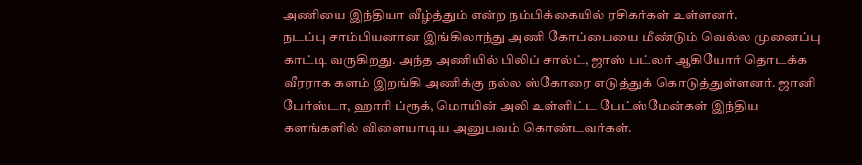அணியை இந்தியா வீழ்த்தும் என்ற நம்பிக்கையில் ரசிகர்கள் உள்ளனர்.
நடப்பு சாம்பியனான இங்கிலாந்து அணி கோப்பையை மீண்டும் வெல்ல முனைப்பு காட்டி வருகிறது. அந்த அணியில் பிலிப் சால்ட், ஜாஸ் பட்லர் ஆகியோர் தொடக்க வீரராக களம் இறங்கி அணிக்கு நல்ல ஸ்கோரை எடுத்துக் கொடுத்துள்ளனர். ஜானி பேர்ஸ்டா, ஹாரி ப்ரூக், மொயின் அலி உள்ளிட்ட பேட்ஸ்மேன்கள் இந்திய களங்களில் விளையாடிய அனுபவம் கொண்டவர்கள்.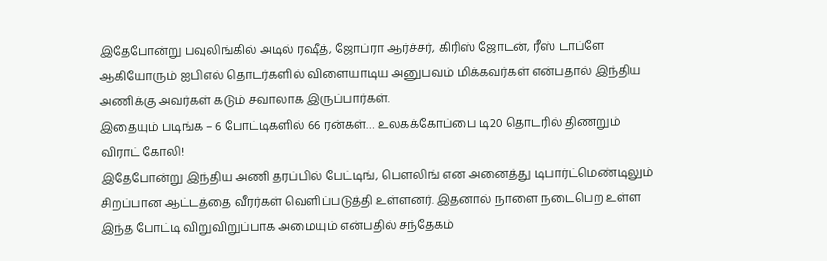இதேபோன்று பவுலிங்கில் அடில் ரஷீத், ஜோப்ரா ஆர்ச்சர், கிரிஸ் ஜோடன், ரீஸ் டாப்ளே ஆகியோரும் ஐபிஎல் தொடர்களில் விளையாடிய அனுபவம் மிக்கவர்கள் என்பதால் இந்திய அணிக்கு அவர்கள் கடும் சவாலாக இருப்பார்கள்.
இதையும் படிங்க – 6 போட்டிகளில் 66 ரன்கள்… உலகக்கோப்பை டி20 தொடரில் திணறும் விராட் கோலி!
இதேபோன்று இந்திய அணி தரப்பில் பேட்டிங், பௌலிங் என அனைத்து டிபார்ட்மெண்டிலும் சிறப்பான ஆட்டத்தை வீரர்கள் வெளிப்படுத்தி உள்ளனர். இதனால் நாளை நடைபெற உள்ள இந்த போட்டி விறுவிறுப்பாக அமையும் என்பதில் சந்தேகம்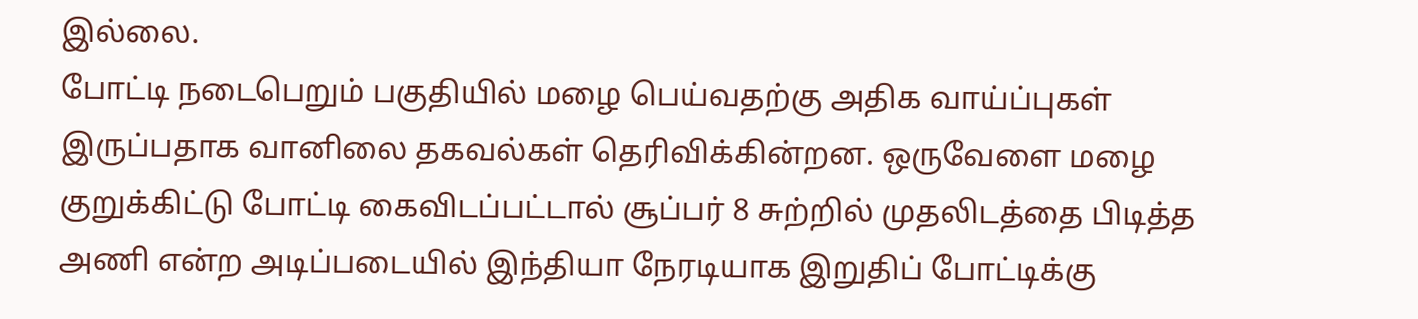இல்லை.
போட்டி நடைபெறும் பகுதியில் மழை பெய்வதற்கு அதிக வாய்ப்புகள் இருப்பதாக வானிலை தகவல்கள் தெரிவிக்கின்றன. ஒருவேளை மழை குறுக்கிட்டு போட்டி கைவிடப்பட்டால் சூப்பர் 8 சுற்றில் முதலிடத்தை பிடித்த அணி என்ற அடிப்படையில் இந்தியா நேரடியாக இறுதிப் போட்டிக்கு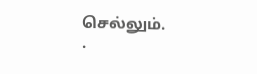செல்லும்.
.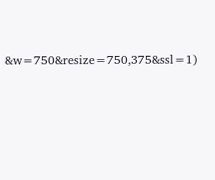&w=750&resize=750,375&ssl=1)